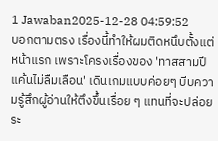1 Jawaban2025-12-28 04:59:52
บอกตามตรง เรื่องนี้ทำให้ผมติดหนึบตั้งแต่หน้าแรก เพราะโครงเรื่องของ 'ทาสสามปี แค้นไม่ลืมเลือน' เดินเกมแบบค่อยๆ บีบความรู้สึกผู้อ่านให้ตึงขึ้นเรื่อย ๆ แทนที่จะปล่อยระ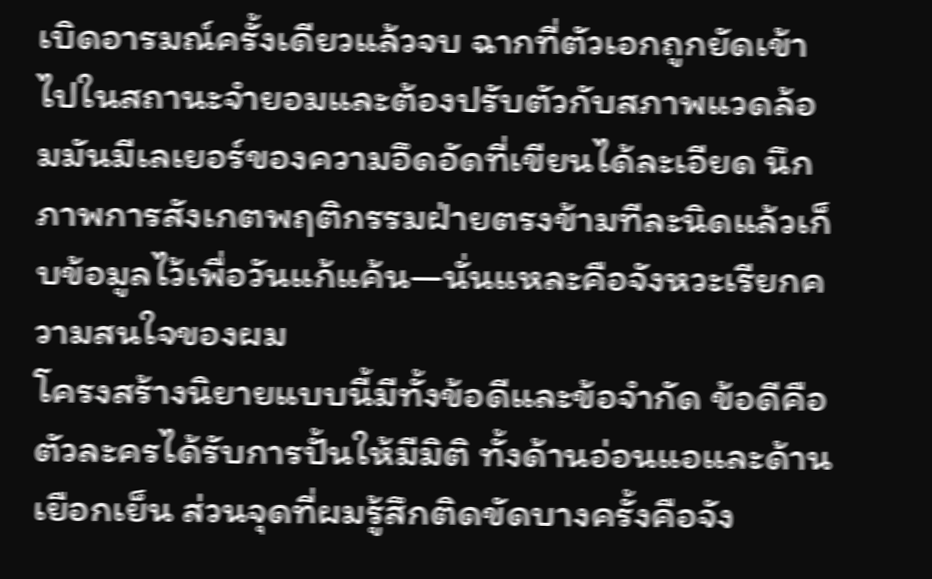เบิดอารมณ์ครั้งเดียวแล้วจบ ฉากที่ตัวเอกถูกยัดเข้าไปในสถานะจำยอมและต้องปรับตัวกับสภาพแวดล้อมมันมีเลเยอร์ของความอึดอัดที่เขียนได้ละเอียด นึกภาพการสังเกตพฤติกรรมฝ่ายตรงข้ามทีละนิดแล้วเก็บข้อมูลไว้เพื่อวันแก้แค้น—นั่นแหละคือจังหวะเรียกความสนใจของผม
โครงสร้างนิยายแบบนี้มีทั้งข้อดีและข้อจำกัด ข้อดีคือตัวละครได้รับการปั้นให้มีมิติ ทั้งด้านอ่อนแอและด้านเยือกเย็น ส่วนจุดที่ผมรู้สึกติดขัดบางครั้งคือจัง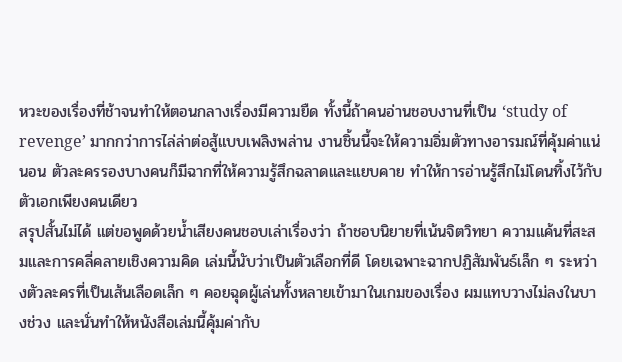หวะของเรื่องที่ช้าจนทำให้ตอนกลางเรื่องมีความยืด ทั้งนี้ถ้าคนอ่านชอบงานที่เป็น ‘study of revenge’ มากกว่าการไล่ล่าต่อสู้แบบเพลิงพล่าน งานชิ้นนี้จะให้ความอิ่มตัวทางอารมณ์ที่คุ้มค่าแน่นอน ตัวละครรองบางคนก็มีฉากที่ให้ความรู้สึกฉลาดและแยบคาย ทำให้การอ่านรู้สึกไม่โดนทิ้งไว้กับตัวเอกเพียงคนเดียว
สรุปสั้นไม่ได้ แต่ขอพูดด้วยน้ำเสียงคนชอบเล่าเรื่องว่า ถ้าชอบนิยายที่เน้นจิตวิทยา ความแค้นที่สะสมและการคลี่คลายเชิงความคิด เล่มนี้นับว่าเป็นตัวเลือกที่ดี โดยเฉพาะฉากปฏิสัมพันธ์เล็ก ๆ ระหว่างตัวละครที่เป็นเส้นเลือดเล็ก ๆ คอยฉุดผู้เล่นทั้งหลายเข้ามาในเกมของเรื่อง ผมแทบวางไม่ลงในบางช่วง และนั่นทำให้หนังสือเล่มนี้คุ้มค่ากับ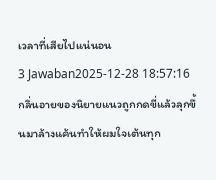เวลาที่เสียไปแน่นอน
3 Jawaban2025-12-28 18:57:16
กลิ่นอายของนิยายแนวถูกกดขี่แล้วลุกขึ้นมาล้างแค้นทำให้ผมใจเต้นทุก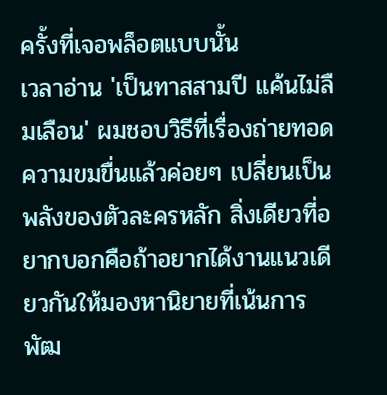ครั้งที่เจอพล็อตแบบนั้น
เวลาอ่าน 'เป็นทาสสามปี แค้นไม่ลืมเลือน' ผมชอบวิธีที่เรื่องถ่ายทอดความขมขื่นแล้วค่อยๆ เปลี่ยนเป็นพลังของตัวละครหลัก สิ่งเดียวที่อยากบอกคือถ้าอยากได้งานแนวเดียวกันให้มองหานิยายที่เน้นการพัฒ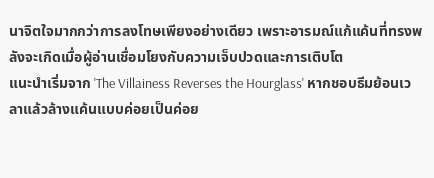นาจิตใจมากกว่าการลงโทษเพียงอย่างเดียว เพราะอารมณ์แก้แค้นที่ทรงพลังจะเกิดเมื่อผู้อ่านเชื่อมโยงกับความเจ็บปวดและการเติบโต
แนะนำเริ่มจาก 'The Villainess Reverses the Hourglass' หากชอบธีมย้อนเวลาแล้วล้างแค้นแบบค่อยเป็นค่อย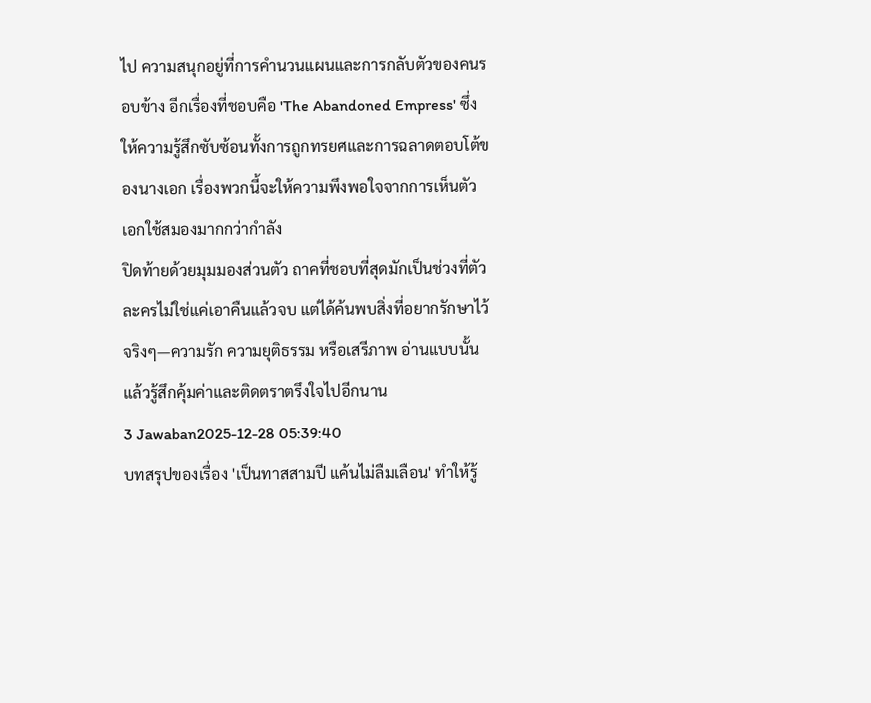ไป ความสนุกอยู่ที่การคำนวนแผนและการกลับตัวของคนรอบข้าง อีกเรื่องที่ชอบคือ 'The Abandoned Empress' ซึ่งให้ความรู้สึกซับซ้อนทั้งการถูกทรยศและการฉลาดตอบโต้ของนางเอก เรื่องพวกนี้จะให้ความพึงพอใจจากการเห็นตัวเอกใช้สมองมากกว่ากำลัง
ปิดท้ายด้วยมุมมองส่วนตัว ถาคที่ชอบที่สุดมักเป็นช่วงที่ตัวละครไม่ใช่แค่เอาคืนแล้วจบ แต่ได้ค้นพบสิ่งที่อยากรักษาไว้จริงๆ—ความรัก ความยุติธรรม หรือเสรีภาพ อ่านแบบนั้นแล้วรู้สึกคุ้มค่าและติดตราตรึงใจไปอีกนาน
3 Jawaban2025-12-28 05:39:40
บทสรุปของเรื่อง 'เป็นทาสสามปี แค้นไม่ลืมเลือน' ทำให้รู้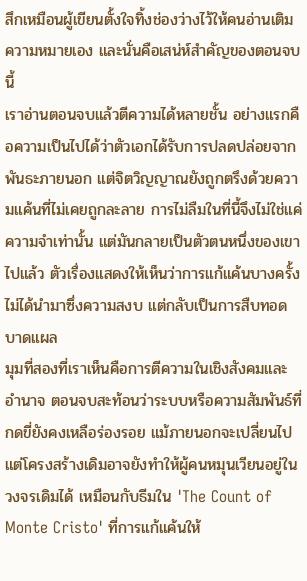สึกเหมือนผู้เขียนตั้งใจทิ้งช่องว่างไว้ให้คนอ่านเติมความหมายเอง และนั่นคือเสน่ห์สำคัญของตอนจบนี้
เราอ่านตอนจบแล้วตีความได้หลายชั้น อย่างแรกคือความเป็นไปได้ว่าตัวเอกได้รับการปลดปล่อยจากพันธะภายนอก แต่จิตวิญญาณยังถูกตรึงด้วยความแค้นที่ไม่เคยถูกละลาย การไม่ลืมในที่นี้จึงไม่ใช่แค่ความจำเท่านั้น แต่มันกลายเป็นตัวตนหนึ่งของเขาไปแล้ว ตัวเรื่องแสดงให้เห็นว่าการแก้แค้นบางครั้งไม่ได้นำมาซึ่งความสงบ แต่กลับเป็นการสืบทอดบาดแผล
มุมที่สองที่เราเห็นคือการตีความในเชิงสังคมและอำนาจ ตอนจบสะท้อนว่าระบบหรือความสัมพันธ์ที่กดขี่ยังคงเหลือร่องรอย แม้ภายนอกจะเปลี่ยนไปแต่โครงสร้างเดิมอาจยังทำให้ผู้คนหมุนเวียนอยู่ในวงจรเดิมได้ เหมือนกับธีมใน 'The Count of Monte Cristo' ที่การแก้แค้นให้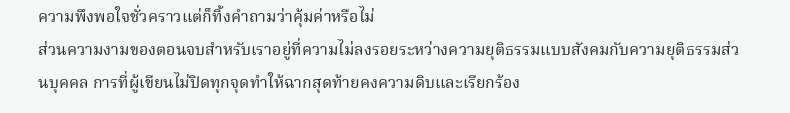ความพึงพอใจชั่วคราวแต่ก็ทิ้งคำถามว่าคุ้มค่าหรือไม่
ส่วนความงามของตอนจบสำหรับเราอยู่ที่ความไม่ลงรอยระหว่างความยุติธรรมแบบสังคมกับความยุติธรรมส่วนบุคคล การที่ผู้เขียนไม่ปิดทุกจุดทำให้ฉากสุดท้ายคงความดิบและเรียกร้อง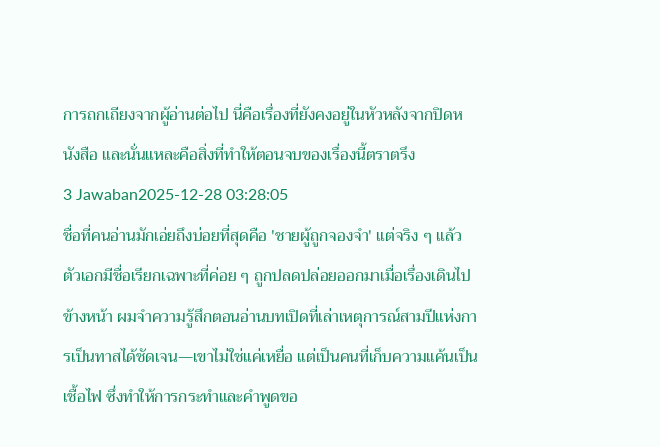การถกเถียงจากผู้อ่านต่อไป นี่คือเรื่องที่ยังคงอยู่ในหัวหลังจากปิดหนังสือ และนั่นแหละคือสิ่งที่ทำให้ตอนจบของเรื่องนี้ตราตรึง
3 Jawaban2025-12-28 03:28:05
ชื่อที่คนอ่านมักเอ่ยถึงบ่อยที่สุดคือ 'ชายผู้ถูกจองจำ' แต่จริง ๆ แล้วตัวเอกมีชื่อเรียกเฉพาะที่ค่อย ๆ ถูกปลดปล่อยออกมาเมื่อเรื่องเดินไปข้างหน้า ผมจำความรู้สึกตอนอ่านบทเปิดที่เล่าเหตุการณ์สามปีแห่งการเป็นทาสได้ชัดเจน—เขาไม่ใช่แค่เหยื่อ แต่เป็นคนที่เก็บความแค้นเป็นเชื้อไฟ ซึ่งทำให้การกระทำและคำพูดขอ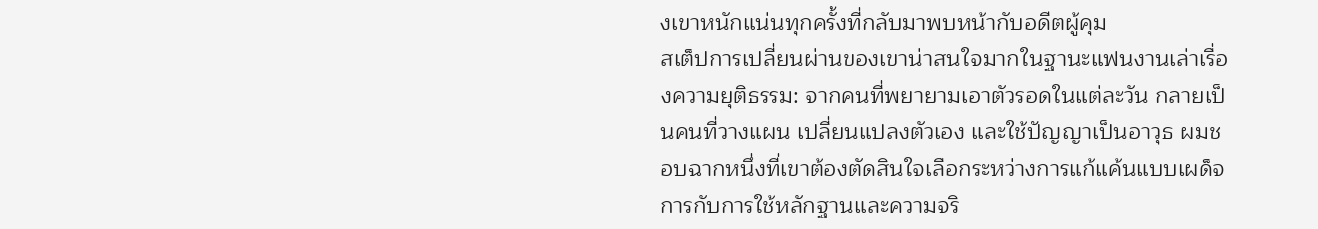งเขาหนักแน่นทุกครั้งที่กลับมาพบหน้ากับอดีตผู้คุม
สเต็ปการเปลี่ยนผ่านของเขาน่าสนใจมากในฐานะแฟนงานเล่าเรื่องความยุติธรรม: จากคนที่พยายามเอาตัวรอดในแต่ละวัน กลายเป็นคนที่วางแผน เปลี่ยนแปลงตัวเอง และใช้ปัญญาเป็นอาวุธ ผมชอบฉากหนึ่งที่เขาต้องตัดสินใจเลือกระหว่างการแก้แค้นแบบเผด็จการกับการใช้หลักฐานและความจริ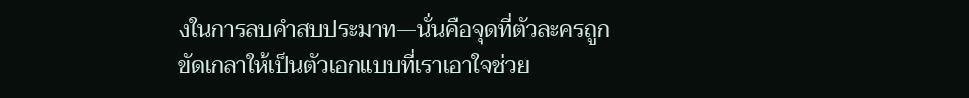งในการลบคำสบประมาท—นั่นคือจุดที่ตัวละครถูกขัดเกลาให้เป็นตัวเอกแบบที่เราเอาใจช่วย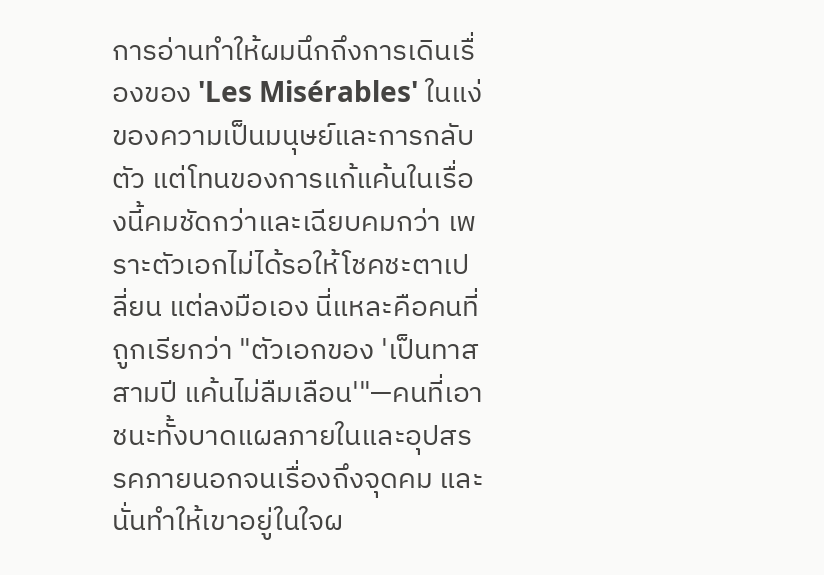การอ่านทำให้ผมนึกถึงการเดินเรื่องของ 'Les Misérables' ในแง่ของความเป็นมนุษย์และการกลับตัว แต่โทนของการแก้แค้นในเรื่องนี้คมชัดกว่าและเฉียบคมกว่า เพราะตัวเอกไม่ได้รอให้โชคชะตาเปลี่ยน แต่ลงมือเอง นี่แหละคือคนที่ถูกเรียกว่า "ตัวเอกของ 'เป็นทาสสามปี แค้นไม่ลืมเลือน'"—คนที่เอาชนะทั้งบาดแผลภายในและอุปสรรคภายนอกจนเรื่องถึงจุดคม และนั่นทำให้เขาอยู่ในใจผ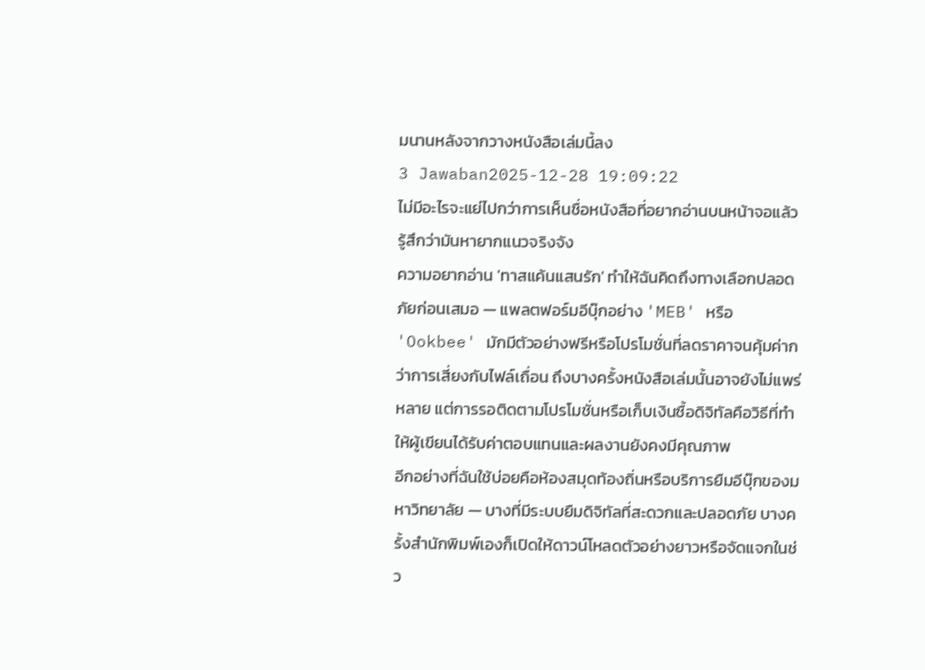มนานหลังจากวางหนังสือเล่มนี้ลง
3 Jawaban2025-12-28 19:09:22
ไม่มีอะไรจะแย่ไปกว่าการเห็นชื่อหนังสือที่อยากอ่านบนหน้าจอแล้วรู้สึกว่ามันหายากแนวจริงจัง
ความอยากอ่าน 'ทาสแค้นแสนรัก' ทำให้ฉันคิดถึงทางเลือกปลอดภัยก่อนเสมอ — แพลตฟอร์มอีบุ๊กอย่าง 'MEB' หรือ 'Ookbee' มักมีตัวอย่างฟรีหรือโปรโมชั่นที่ลดราคาจนคุ้มค่ากว่าการเสี่ยงกับไฟล์เถื่อน ถึงบางครั้งหนังสือเล่มนั้นอาจยังไม่แพร่หลาย แต่การรอติดตามโปรโมชั่นหรือเก็บเงินซื้อดิจิทัลคือวิธีที่ทำให้ผู้เขียนได้รับค่าตอบแทนและผลงานยังคงมีคุณภาพ
อีกอย่างที่ฉันใช้บ่อยคือห้องสมุดท้องถิ่นหรือบริการยืมอีบุ๊กของมหาวิทยาลัย — บางที่มีระบบยืมดิจิทัลที่สะดวกและปลอดภัย บางครั้งสำนักพิมพ์เองก็เปิดให้ดาวน์โหลดตัวอย่างยาวหรือจัดแจกในช่ว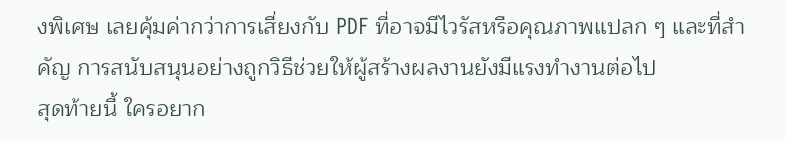งพิเศษ เลยคุ้มค่ากว่าการเสี่ยงกับ PDF ที่อาจมีไวรัสหรือคุณภาพแปลก ๆ และที่สำคัญ การสนับสนุนอย่างถูกวิธีช่วยให้ผู้สร้างผลงานยังมีแรงทำงานต่อไป
สุดท้ายนี้ ใครอยาก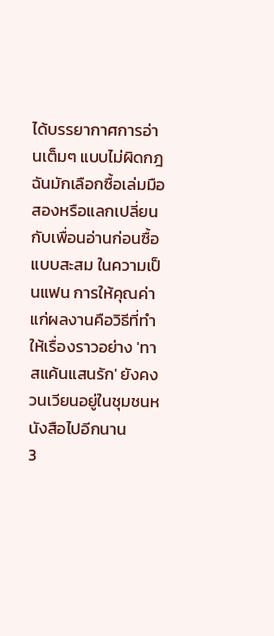ได้บรรยากาศการอ่านเต็มๆ แบบไม่ผิดกฎ ฉันมักเลือกซื้อเล่มมือสองหรือแลกเปลี่ยนกับเพื่อนอ่านก่อนซื้อแบบสะสม ในความเป็นแฟน การให้คุณค่าแก่ผลงานคือวิธีที่ทำให้เรื่องราวอย่าง 'ทาสแค้นแสนรัก' ยังคงวนเวียนอยู่ในชุมชนหนังสือไปอีกนาน
3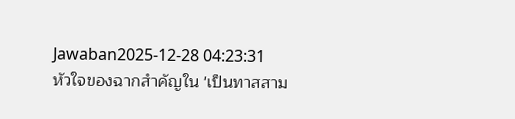Jawaban2025-12-28 04:23:31
หัวใจของฉากสำคัญใน 'เป็นทาสสาม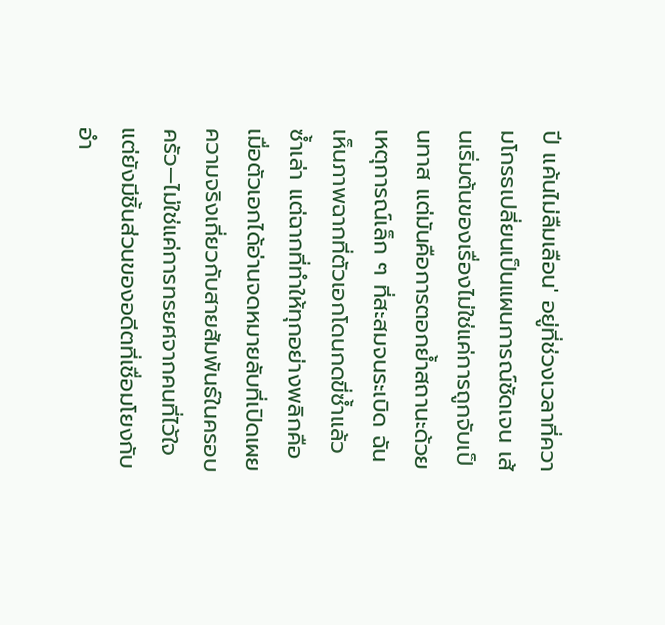ปี แค้นไม่ลืมเลือน' อยู่ที่ช่วงเวลาที่ความโกรธเปลี่ยนเป็นแผนการณ์ชัดเจน เส้นเริ่มต้นของเรื่องไม่ใช่แค่การถูกจับเป็นทาส แต่มันคือการตอกย้ำสถานะด้วยเหตุการณ์เล็ก ๆ ที่สะสมจนระเบิด ฉันเห็นภาพฉากที่ตัวเอกโดนกดขี่ซ้ำแล้วซ้ำเล่า แต่ฉากที่ทำให้ทุกอย่างพลิกคือเมื่อตัวเอกได้อ่านจดหมายลับที่เปิดเผยความจริงเกี่ยวกับสายสัมพันธ์ในครอบครัว—ไม่ใช่แค่การทรยศจากคนที่ไว้ใจ แต่ยังมีชิ้นส่วนของอดีตที่เชื่อมโยงกับอำ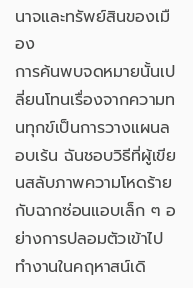นาจและทรัพย์สินของเมือง
การค้นพบจดหมายนั้นเปลี่ยนโทนเรื่องจากความทนทุกข์เป็นการวางแผนลอบเร้น ฉันชอบวิธีที่ผู้เขียนสลับภาพความโหดร้ายกับฉากซ่อนแอบเล็ก ๆ อย่างการปลอมตัวเข้าไปทำงานในคฤหาสน์เดิ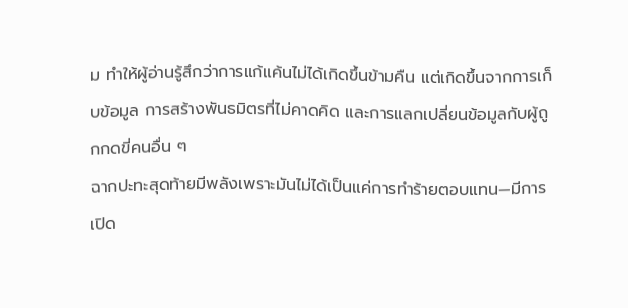ม ทำให้ผู้อ่านรู้สึกว่าการแก้แค้นไม่ได้เกิดขึ้นข้ามคืน แต่เกิดขึ้นจากการเก็บข้อมูล การสร้างพันธมิตรที่ไม่คาดคิด และการแลกเปลี่ยนข้อมูลกับผู้ถูกกดขี่คนอื่น ๆ
ฉากปะทะสุดท้ายมีพลังเพราะมันไม่ได้เป็นแค่การทำร้ายตอบแทน—มีการเปิด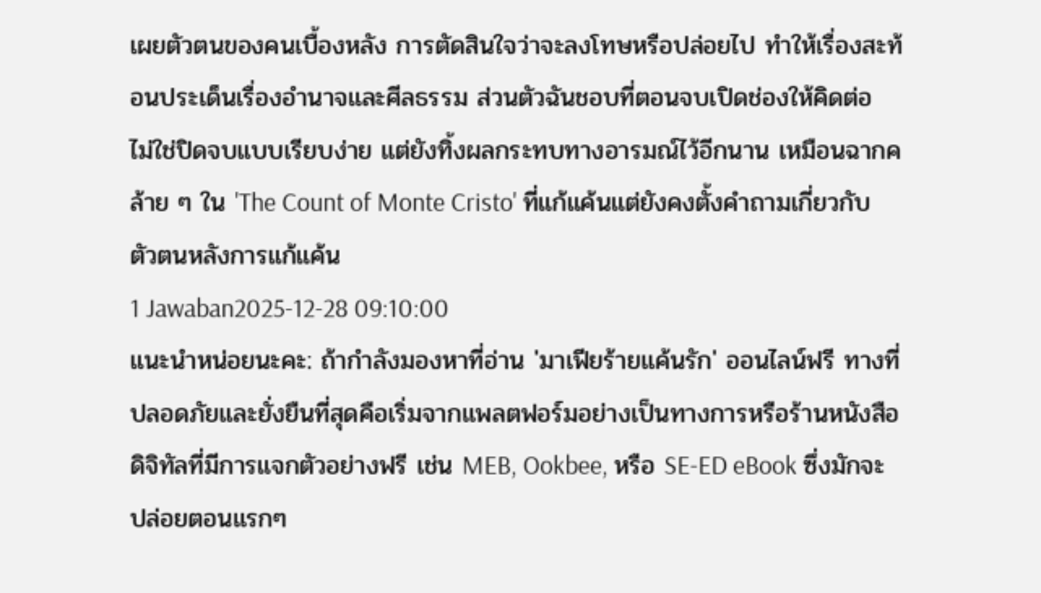เผยตัวตนของคนเบื้องหลัง การตัดสินใจว่าจะลงโทษหรือปล่อยไป ทำให้เรื่องสะท้อนประเด็นเรื่องอำนาจและศีลธรรม ส่วนตัวฉันชอบที่ตอนจบเปิดช่องให้คิดต่อ ไม่ใช่ปิดจบแบบเรียบง่าย แต่ยังทิ้งผลกระทบทางอารมณ์ไว้อีกนาน เหมือนฉากคล้าย ๆ ใน 'The Count of Monte Cristo' ที่แก้แค้นแต่ยังคงตั้งคำถามเกี่ยวกับตัวตนหลังการแก้แค้น
1 Jawaban2025-12-28 09:10:00
แนะนำหน่อยนะคะ: ถ้ากำลังมองหาที่อ่าน 'มาเฟียร้ายแค้นรัก' ออนไลน์ฟรี ทางที่ปลอดภัยและยั่งยืนที่สุดคือเริ่มจากแพลตฟอร์มอย่างเป็นทางการหรือร้านหนังสือดิจิทัลที่มีการแจกตัวอย่างฟรี เช่น MEB, Ookbee, หรือ SE-ED eBook ซึ่งมักจะปล่อยตอนแรกๆ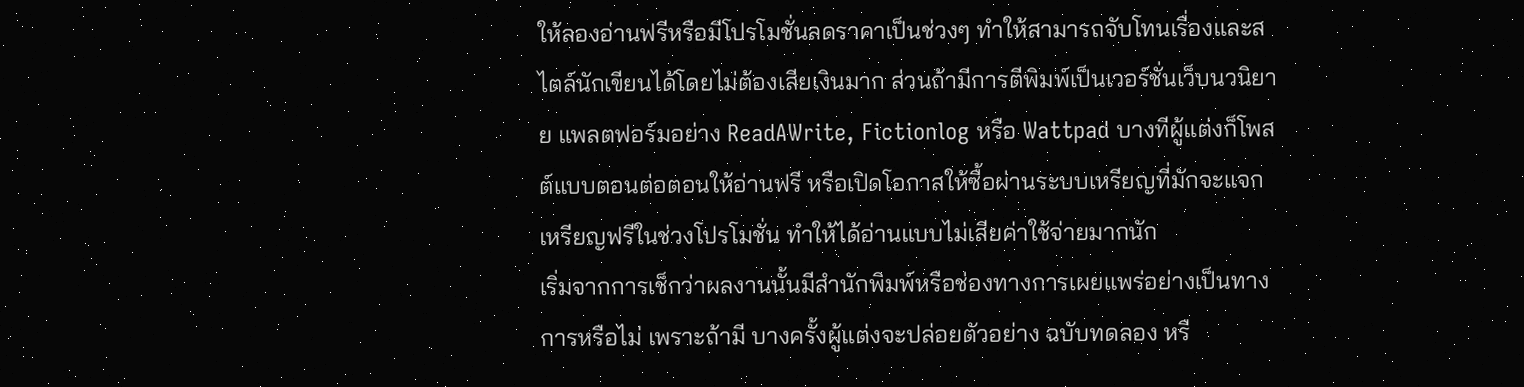ให้ลองอ่านฟรีหรือมีโปรโมชั่นลดราคาเป็นช่วงๆ ทำให้สามารถจับโทนเรื่องและสไตล์นักเขียนได้โดยไม่ต้องเสียเงินมาก ส่วนถ้ามีการตีพิมพ์เป็นเวอร์ชั่นเว็บนวนิยาย แพลตฟอร์มอย่าง ReadAWrite, Fictionlog หรือ Wattpad บางทีผู้แต่งก็โพสต์แบบตอนต่อตอนให้อ่านฟรี หรือเปิดโอกาสให้ซื้อผ่านระบบเหรียญที่มักจะแจกเหรียญฟรีในช่วงโปรโมชั่น ทำให้ได้อ่านแบบไม่เสียค่าใช้จ่ายมากนัก
เริ่มจากการเช็กว่าผลงานนั้นมีสำนักพิมพ์หรือช่องทางการเผยแพร่อย่างเป็นทางการหรือไม่ เพราะถ้ามี บางครั้งผู้แต่งจะปล่อยตัวอย่าง ฉบับทดลอง หรื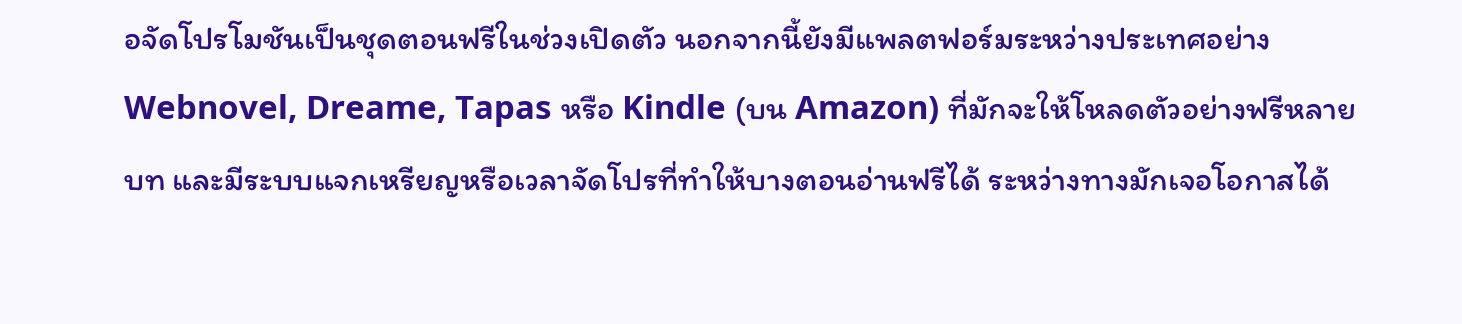อจัดโปรโมชันเป็นชุดตอนฟรีในช่วงเปิดตัว นอกจากนี้ยังมีแพลตฟอร์มระหว่างประเทศอย่าง Webnovel, Dreame, Tapas หรือ Kindle (บน Amazon) ที่มักจะให้โหลดตัวอย่างฟรีหลายบท และมีระบบแจกเหรียญหรือเวลาจัดโปรที่ทำให้บางตอนอ่านฟรีได้ ระหว่างทางมักเจอโอกาสได้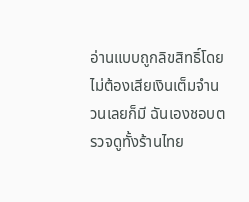อ่านแบบถูกลิขสิทธิ์โดยไม่ต้องเสียเงินเต็มจำนวนเลยก็มี ฉันเองชอบตรวจดูทั้งร้านไทย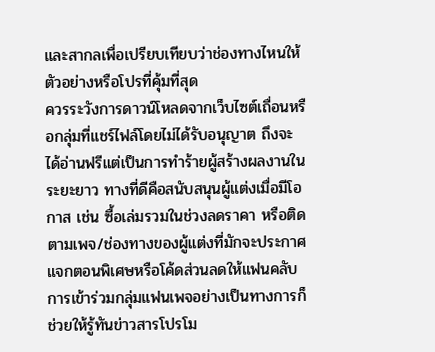และสากลเพื่อเปรียบเทียบว่าช่องทางไหนให้ตัวอย่างหรือโปรที่คุ้มที่สุด
ควรระวังการดาวน์โหลดจากเว็บไซต์เถื่อนหรือกลุ่มที่แชร์ไฟล์โดยไม่ได้รับอนุญาต ถึงจะได้อ่านฟรีแต่เป็นการทำร้ายผู้สร้างผลงานในระยะยาว ทางที่ดีคือสนับสนุนผู้แต่งเมื่อมีโอกาส เช่น ซื้อเล่มรวมในช่วงลดราคา หรือติดตามเพจ/ช่องทางของผู้แต่งที่มักจะประกาศแจกตอนพิเศษหรือโค้ดส่วนลดให้แฟนคลับ การเข้าร่วมกลุ่มแฟนเพจอย่างเป็นทางการก็ช่วยให้รู้ทันข่าวสารโปรโม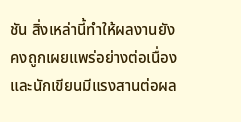ชัน สิ่งเหล่านี้ทำให้ผลงานยังคงถูกเผยแพร่อย่างต่อเนื่องและนักเขียนมีแรงสานต่อผล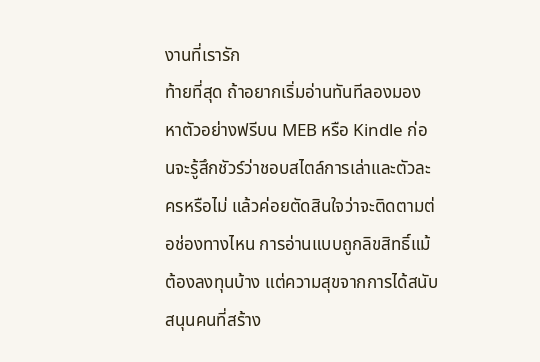งานที่เรารัก
ท้ายที่สุด ถ้าอยากเริ่มอ่านทันทีลองมองหาตัวอย่างฟรีบน MEB หรือ Kindle ก่อนจะรู้สึกชัวร์ว่าชอบสไตล์การเล่าและตัวละครหรือไม่ แล้วค่อยตัดสินใจว่าจะติดตามต่อช่องทางไหน การอ่านแบบถูกลิขสิทธิ์แม้ต้องลงทุนบ้าง แต่ความสุขจากการได้สนับสนุนคนที่สร้าง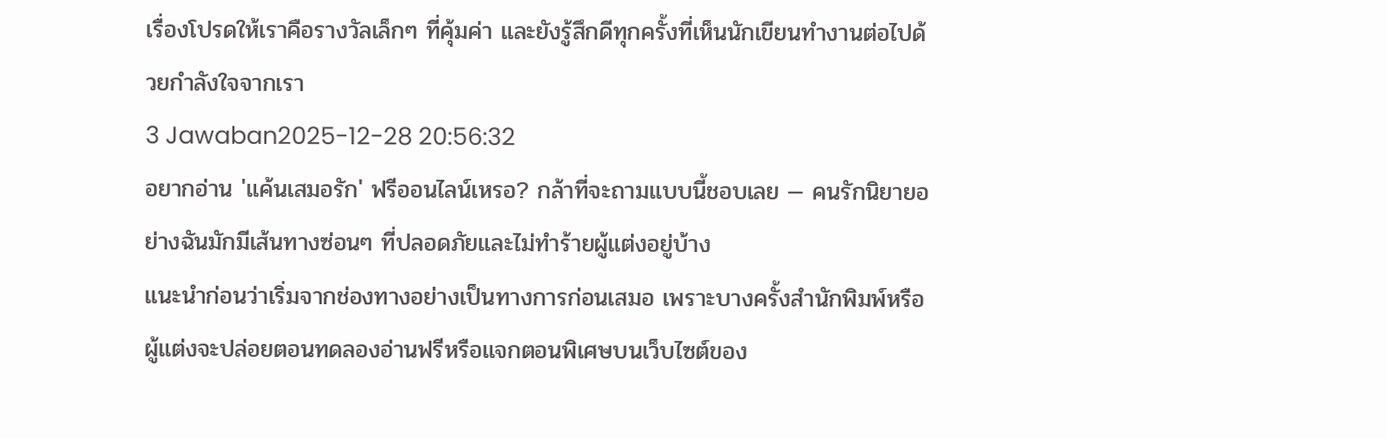เรื่องโปรดให้เราคือรางวัลเล็กๆ ที่คุ้มค่า และยังรู้สึกดีทุกครั้งที่เห็นนักเขียนทำงานต่อไปด้วยกำลังใจจากเรา
3 Jawaban2025-12-28 20:56:32
อยากอ่าน 'แค้นเสมอรัก' ฟรีออนไลน์เหรอ? กล้าที่จะถามแบบนี้ชอบเลย — คนรักนิยายอย่างฉันมักมีเส้นทางซ่อนๆ ที่ปลอดภัยและไม่ทำร้ายผู้แต่งอยู่บ้าง
แนะนำก่อนว่าเริ่มจากช่องทางอย่างเป็นทางการก่อนเสมอ เพราะบางครั้งสำนักพิมพ์หรือผู้แต่งจะปล่อยตอนทดลองอ่านฟรีหรือแจกตอนพิเศษบนเว็บไซต์ของ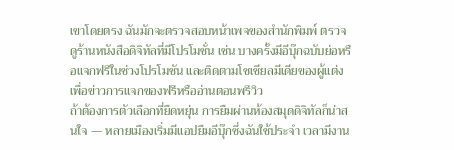เขาโดยตรง ฉันมักจะตรวจสอบหน้าเพจของสำนักพิมพ์ ตรวจดูร้านหนังสือดิจิทัลที่มีโปรโมชั่น เช่น บางครั้งมีอีบุ๊กฉบับย่อหรือแจกฟรีในช่วงโปรโมชัน และติดตามโซเชียลมีเดียของผู้แต่งเพื่อข่าวการแจกของฟรีหรืออ่านตอนพรีวิว
ถ้าต้องการตัวเลือกที่ยืดหยุ่น การยืมผ่านห้องสมุดดิจิทัลก็น่าสนใจ — หลายเมืองเริ่มมีแอปยืมอีบุ๊กซึ่งฉันใช้ประจำ เวลามีงาน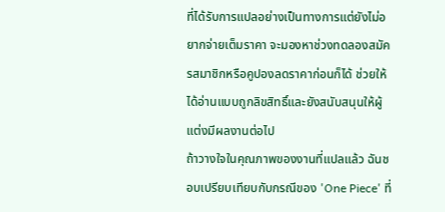ที่ได้รับการแปลอย่างเป็นทางการแต่ยังไม่อยากจ่ายเต็มราคา จะมองหาช่วงทดลองสมัครสมาชิกหรือคูปองลดราคาก่อนก็ได้ ช่วยให้ได้อ่านแบบถูกลิขสิทธิ์และยังสนับสนุนให้ผู้แต่งมีผลงานต่อไป
ถ้าวางใจในคุณภาพของงานที่แปลแล้ว ฉันชอบเปรียบเทียบกับกรณีของ 'One Piece' ที่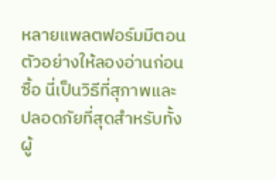หลายแพลตฟอร์มมีตอนตัวอย่างให้ลองอ่านก่อนซื้อ นี่เป็นวิธีที่สุภาพและปลอดภัยที่สุดสำหรับทั้งผู้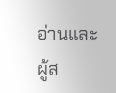อ่านและผู้ส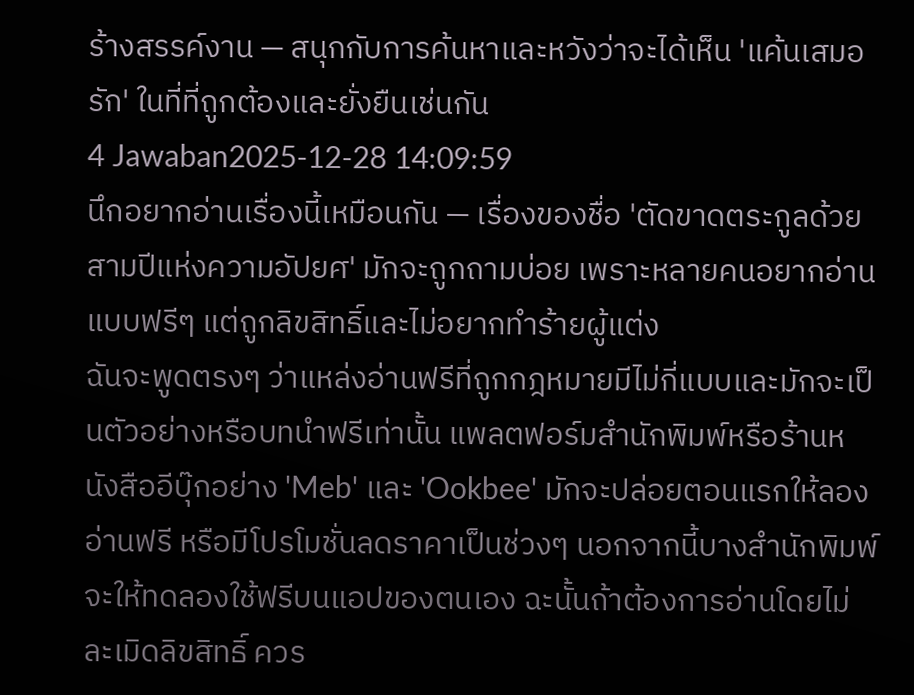ร้างสรรค์งาน — สนุกกับการค้นหาและหวังว่าจะได้เห็น 'แค้นเสมอรัก' ในที่ที่ถูกต้องและยั่งยืนเช่นกัน
4 Jawaban2025-12-28 14:09:59
นึกอยากอ่านเรื่องนี้เหมือนกัน — เรื่องของชื่อ 'ตัดขาดตระกูลด้วยสามปีแห่งความอัปยศ' มักจะถูกถามบ่อย เพราะหลายคนอยากอ่านแบบฟรีๆ แต่ถูกลิขสิทธิ์และไม่อยากทำร้ายผู้แต่ง
ฉันจะพูดตรงๆ ว่าแหล่งอ่านฟรีที่ถูกกฎหมายมีไม่กี่แบบและมักจะเป็นตัวอย่างหรือบทนำฟรีเท่านั้น แพลตฟอร์มสำนักพิมพ์หรือร้านหนังสืออีบุ๊กอย่าง 'Meb' และ 'Ookbee' มักจะปล่อยตอนแรกให้ลองอ่านฟรี หรือมีโปรโมชั่นลดราคาเป็นช่วงๆ นอกจากนี้บางสำนักพิมพ์จะให้ทดลองใช้ฟรีบนแอปของตนเอง ฉะนั้นถ้าต้องการอ่านโดยไม่ละเมิดลิขสิทธิ์ ควร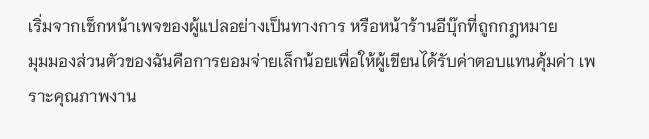เริ่มจากเช็กหน้าเพจของผู้แปลอย่างเป็นทางการ หรือหน้าร้านอีบุ๊กที่ถูกกฎหมาย
มุมมองส่วนตัวของฉันคือการยอมจ่ายเล็กน้อยเพื่อให้ผู้เขียนได้รับค่าตอบแทนคุ้มค่า เพราะคุณภาพงาน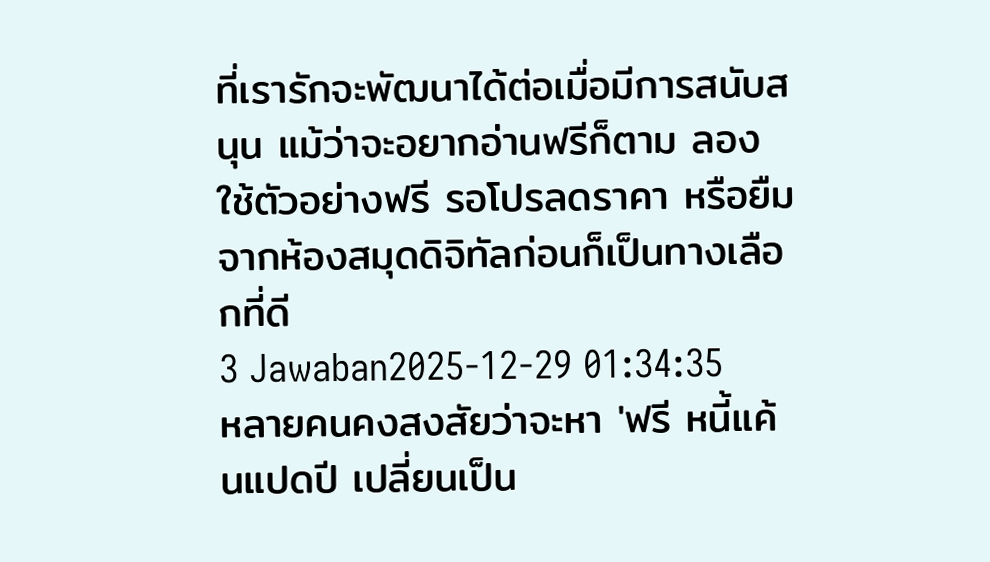ที่เรารักจะพัฒนาได้ต่อเมื่อมีการสนับสนุน แม้ว่าจะอยากอ่านฟรีก็ตาม ลองใช้ตัวอย่างฟรี รอโปรลดราคา หรือยืมจากห้องสมุดดิจิทัลก่อนก็เป็นทางเลือกที่ดี
3 Jawaban2025-12-29 01:34:35
หลายคนคงสงสัยว่าจะหา 'ฟรี หนี้แค้นแปดปี เปลี่ยนเป็น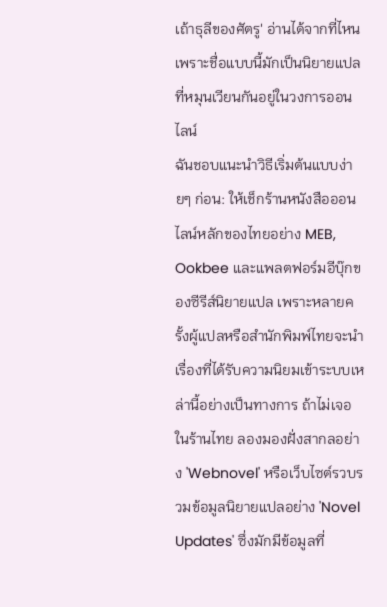เถ้าธุลีของศัตรู' อ่านได้จากที่ไหน เพราะชื่อแบบนี้มักเป็นนิยายแปลที่หมุนเวียนกันอยู่ในวงการออนไลน์
ฉันชอบแนะนำวิธีเริ่มต้นแบบง่ายๆ ก่อน: ให้เช็กร้านหนังสือออนไลน์หลักของไทยอย่าง MEB, Ookbee และแพลตฟอร์มอีบุ๊กของซีรีส์นิยายแปล เพราะหลายครั้งผู้แปลหรือสำนักพิมพ์ไทยจะนำเรื่องที่ได้รับความนิยมเข้าระบบเหล่านี้อย่างเป็นทางการ ถ้าไม่เจอในร้านไทย ลองมองฝั่งสากลอย่าง 'Webnovel' หรือเว็บไซต์รวบรวมข้อมูลนิยายแปลอย่าง 'Novel Updates' ซึ่งมักมีข้อมูลที่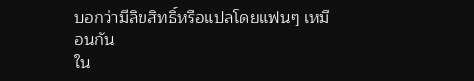บอกว่ามีลิขสิทธิ์หรือแปลโดยแฟนๆ เหมือนกัน
ใน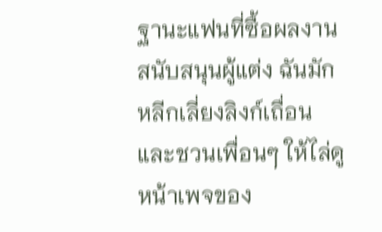ฐานะแฟนที่ซื้อผลงานสนับสนุนผู้แต่ง ฉันมักหลีกเลี่ยงลิงก์เถื่อนและชวนเพื่อนๆ ให้ไล่ดูหน้าเพจของ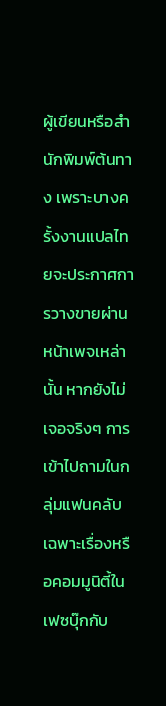ผู้เขียนหรือสำนักพิมพ์ต้นทาง เพราะบางครั้งงานแปลไทยจะประกาศการวางขายผ่านหน้าเพจเหล่านั้น หากยังไม่เจอจริงๆ การเข้าไปถามในกลุ่มแฟนคลับเฉพาะเรื่องหรือคอมมูนิตี้ในเฟซบุ๊กกับ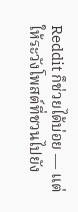Reddit ก็ช่วยได้บ่อย — แต่ให้ระวังโพสต์ที่ชวนไปยัง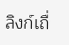ลิงก์เถื่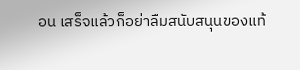อน เสร็จแล้วก็อย่าลืมสนับสนุนของแท้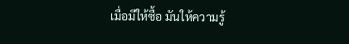เมื่อมีให้ซื้อ มันให้ความรู้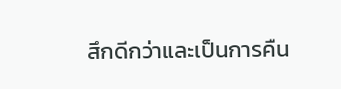สึกดีกว่าและเป็นการคืน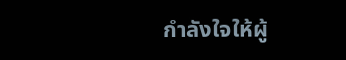กำลังใจให้ผู้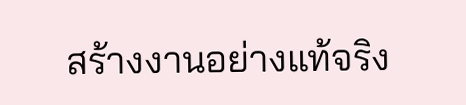สร้างงานอย่างแท้จริง